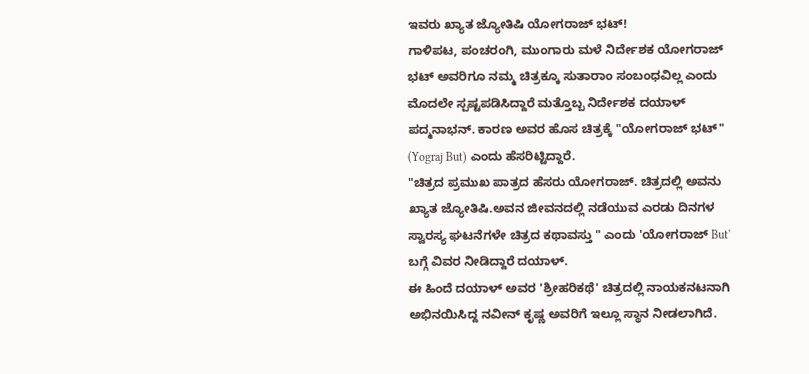ಇವರು ಖ್ಯಾತ ಜ್ಯೋತಿಷಿ ಯೋಗರಾಜ್ ಭಟ್!
ಗಾಳಿಪಟ, ಪಂಚರಂಗಿ, ಮುಂಗಾರು ಮಳೆ ನಿರ್ದೇಶಕ ಯೋಗರಾಜ್ ಭಟ್ ಅವರಿಗೂ ನಮ್ಮ ಚಿತ್ರಕ್ಕೂ ಸುತಾರಾಂ ಸಂಬಂಧವಿಲ್ಲ ಎಂದು ಮೊದಲೇ ಸ್ಪಷ್ಟಪಡಿಸಿದ್ದಾರೆ ಮತ್ತೊಬ್ಬ ನಿರ್ದೇಶಕ ದಯಾಳ್ ಪದ್ಮನಾಭನ್. ಕಾರಣ ಅವರ ಹೊಸ ಚಿತ್ರಕ್ಕೆ "ಯೋಗರಾಜ್ ಭಟ್" (Yograj But) ಎಂದು ಹೆಸರಿಟ್ಟಿದ್ದಾರೆ.
"ಚಿತ್ರದ ಪ್ರಮುಖ ಪಾತ್ರದ ಹೆಸರು ಯೋಗರಾಜ್. ಚಿತ್ರದಲ್ಲಿ ಅವನು ಖ್ಯಾತ ಜ್ಯೋತಿಷಿ.ಅವನ ಜೀವನದಲ್ಲಿ ನಡೆಯುವ ಎರಡು ದಿನಗಳ ಸ್ವಾರಸ್ಯ ಘಟನೆಗಳೇ ಚಿತ್ರದ ಕಥಾವಸ್ತು " ಎಂದು 'ಯೋಗರಾಜ್ But' ಬಗ್ಗೆ ವಿವರ ನೀಡಿದ್ದಾರೆ ದಯಾಳ್.
ಈ ಹಿಂದೆ ದಯಾಳ್ ಅವರ 'ಶ್ರೀಹರಿಕಥೆ' ಚಿತ್ರದಲ್ಲಿ ನಾಯಕನಟನಾಗಿ ಅಭಿನಯಿಸಿದ್ದ ನವೀನ್ ಕೃಷ್ಣ ಅವರಿಗೆ ಇಲ್ಲೂ ಸ್ಥಾನ ನೀಡಲಾಗಿದೆ.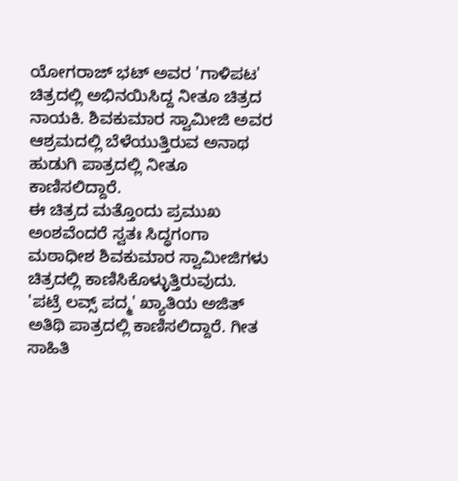ಯೋಗರಾಜ್ ಭಟ್ ಅವರ 'ಗಾಳಿಪಟ' ಚಿತ್ರದಲ್ಲಿ ಅಭಿನಯಿಸಿದ್ದ ನೀತೂ ಚಿತ್ರದ ನಾಯಕಿ. ಶಿವಕುಮಾರ ಸ್ವಾಮೀಜಿ ಅವರ ಆಶ್ರಮದಲ್ಲಿ ಬೆಳೆಯುತ್ತಿರುವ ಅನಾಥ ಹುಡುಗಿ ಪಾತ್ರದಲ್ಲಿ ನೀತೂ ಕಾಣಿಸಲಿದ್ದಾರೆ.
ಈ ಚಿತ್ರದ ಮತ್ತೊಂದು ಪ್ರಮುಖ ಅಂಶವೆಂದರೆ ಸ್ವತಃ ಸಿದ್ಧಗಂಗಾ ಮಠಾಧೀಶ ಶಿವಕುಮಾರ ಸ್ವಾಮೀಜಿಗಳು ಚಿತ್ರದಲ್ಲಿ ಕಾಣಿಸಿಕೊಳ್ಳುತ್ತಿರುವುದು. 'ಪಟ್ರೆ ಲವ್ಸ್ ಪದ್ಮ' ಖ್ಯಾತಿಯ ಅಜಿತ್ ಅತಿಥಿ ಪಾತ್ರದಲ್ಲಿ ಕಾಣಿಸಲಿದ್ದಾರೆ. ಗೀತ ಸಾಹಿತಿ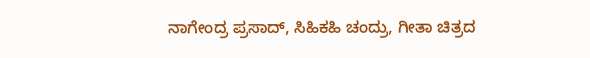ನಾಗೇಂದ್ರ ಪ್ರಸಾದ್, ಸಿಹಿಕಹಿ ಚಂದ್ರು, ಗೀತಾ ಚಿತ್ರದ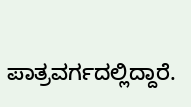ಪಾತ್ರವರ್ಗದಲ್ಲಿದ್ದಾರೆ.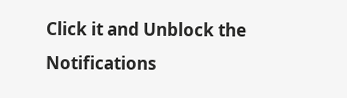Click it and Unblock the Notifications